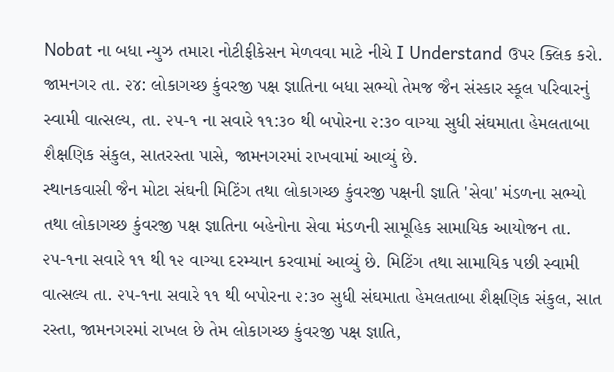Nobat ના બધા ન્યુઝ તમારા નોટીફીકેસન મેળવવા માટે નીચે I Understand ઉપર ક્લિક કરો.
જામનગર તા. ૨૪: લોકાગચ્છ કુંવરજી પક્ષ જ્ઞાતિના બધા સભ્યો તેમજ જૈન સંસ્કાર સ્કૂલ પરિવારનું સ્વામી વાત્સલ્ય, તા. ૨૫-૧ ના સવારે ૧૧:૩૦ થી બપોરના ૨:૩૦ વાગ્યા સુધી સંઘમાતા હેમલતાબા શૈક્ષણિક સંકુલ, સાતરસ્તા પાસે, જામનગરમાં રાખવામાં આવ્યું છે.
સ્થાનકવાસી જૈન મોટા સંઘની મિટિંગ તથા લોકાગચ્છ કુંવરજી પક્ષની જ્ઞાતિ 'સેવા' મંડળના સભ્યો તથા લોકાગચ્છ કુંવરજી પક્ષ જ્ઞાતિના બહેનોના સેવા મંડળની સામૂહિક સામાયિક આયોજન તા. ૨૫-૧ના સવારે ૧૧ થી ૧૨ વાગ્યા દરમ્યાન કરવામાં આવ્યું છે. મિટિંગ તથા સામાયિક પછી સ્વામી વાત્સલ્ય તા. ૨૫-૧ના સવારે ૧૧ થી બપોરના ૨:૩૦ સુધી સંઘમાતા હેમલતાબા શૈક્ષણિક સંકુલ, સાત રસ્તા, જામનગરમાં રાખલ છે તેમ લોકાગચ્છ કુંવરજી પક્ષ જ્ઞાતિ,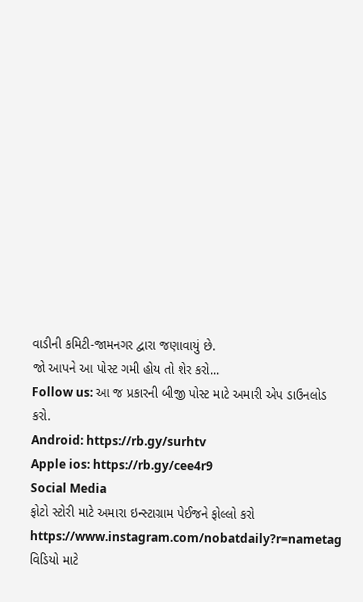વાડીની કમિટી-જામનગર દ્વારા જણાવાયું છે.
જો આપને આ પોસ્ટ ગમી હોય તો શેર કરો...
Follow us: આ જ પ્રકારની બીજી પોસ્ટ માટે અમારી એપ ડાઉનલોડ કરો.
Android: https://rb.gy/surhtv
Apple ios: https://rb.gy/cee4r9
Social Media
ફોટો સ્ટોરી માટે અમારા ઇન્સ્ટાગ્રામ પેઈજને ફોલ્લો કરો
https://www.instagram.com/nobatdaily?r=nametag
વિડિયો માટે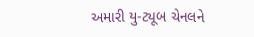અમારી યુ-ટ્યૂબ ચેનલને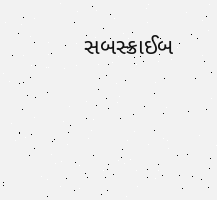સબસ્ક્રાઈબ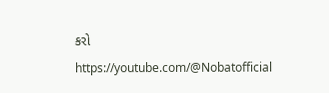કરો
https://youtube.com/@Nobatofficial